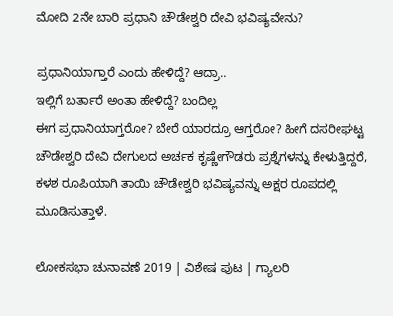ಮೋದಿ 2ನೇ ಬಾರಿ ಪ್ರಧಾನಿ ಚೌಡೇಶ್ವರಿ ದೇವಿ ಭವಿಷ್ಯವೇನು?

ಪ್ರಧಾನಿಯಾಗ್ತಾರೆ ಎಂದು ಹೇಳಿದ್ದೆ? ಆದ್ರಾ..
ಇಲ್ಲಿಗೆ ಬರ್ತಾರೆ ಅಂತಾ ಹೇಳಿದ್ದೆ? ಬಂದಿಲ್ಲ
ಈಗ ಪ್ರಧಾನಿಯಾಗ್ತರೋ? ಬೇರೆ ಯಾರದ್ರೂ ಆಗ್ತರೋ? ಹೀಗೆ ದಸರೀಘಟ್ಟ ಚೌಡೇಶ್ವರಿ ದೇವಿ ದೇಗುಲದ ಅರ್ಚಕ ಕೃಷ್ಣೇಗೌಡರು ಪ್ರಶ್ನೆಗಳನ್ನು ಕೇಳುತ್ತಿದ್ದರೆ, ಕಳಶ ರೂಪಿಯಾಗಿ ತಾಯಿ ಚೌಡೇಶ್ವರಿ ಭವಿಷ್ಯವನ್ನು ಅಕ್ಷರ ರೂಪದಲ್ಲಿ ಮೂಡಿಸುತ್ತಾಳೆ.

ಲೋಕಸಭಾ ಚುನಾವಣೆ 2019 | ವಿಶೇಷ ಪುಟ | ಗ್ಯಾಲರಿ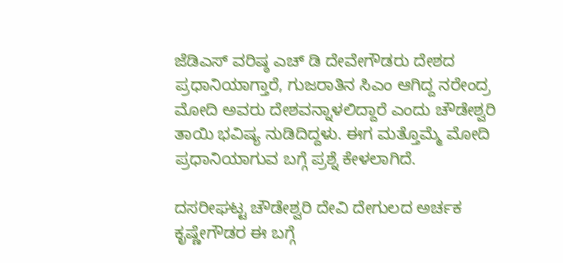ಜೆಡಿಎಸ್ ವರಿಷ್ಠ ಎಚ್ ಡಿ ದೇವೇಗೌಡರು ದೇಶದ ಪ್ರಧಾನಿಯಾಗ್ತಾರೆ, ಗುಜರಾತಿನ ಸಿಎಂ ಆಗಿದ್ದ ನರೇಂದ್ರ ಮೋದಿ ಅವರು ದೇಶವನ್ನಾಳಲಿದ್ದಾರೆ ಎಂದು ಚೌಡೇಶ್ವರಿ ತಾಯಿ ಭವಿಷ್ಯ ನುಡಿದಿದ್ದಳು. ಈಗ ಮತ್ತೊಮ್ಮೆ ಮೋದಿ ಪ್ರಧಾನಿಯಾಗುವ ಬಗ್ಗೆ ಪ್ರಶ್ನೆ ಕೇಳಲಾಗಿದೆ.

ದಸರೀಘಟ್ಟ ಚೌಡೇಶ್ವರಿ ದೇವಿ ದೇಗುಲದ ಅರ್ಚಕ ಕೃಷ್ಣೇಗೌಡರ ಈ ಬಗ್ಗೆ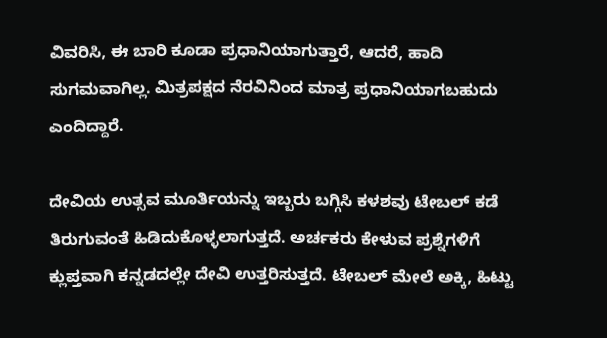ವಿವರಿಸಿ, ಈ ಬಾರಿ ಕೂಡಾ ಪ್ರಧಾನಿಯಾಗುತ್ತಾರೆ, ಆದರೆ, ಹಾದಿ ಸುಗಮವಾಗಿಲ್ಲ. ಮಿತ್ರಪಕ್ಷದ ನೆರವಿನಿಂದ ಮಾತ್ರ ಪ್ರಧಾನಿಯಾಗಬಹುದು ಎಂದಿದ್ದಾರೆ.

ದೇವಿಯ ಉತ್ಸವ ಮೂರ್ತಿಯನ್ನು ಇಬ್ಬರು ಬಗ್ಗಿಸಿ ಕಳಶವು ಟೇಬಲ್ ಕಡೆ ತಿರುಗುವಂತೆ ಹಿಡಿದುಕೊಳ್ಳಲಾಗುತ್ತದೆ. ಅರ್ಚಕರು ಕೇಳುವ ಪ್ರಶ್ನೆಗಳಿಗೆ ಕ್ಲುಪ್ತವಾಗಿ ಕನ್ನಡದಲ್ಲೇ ದೇವಿ ಉತ್ತರಿಸುತ್ತದೆ. ಟೇಬಲ್ ಮೇಲೆ ಅಕ್ಕಿ, ಹಿಟ್ಟು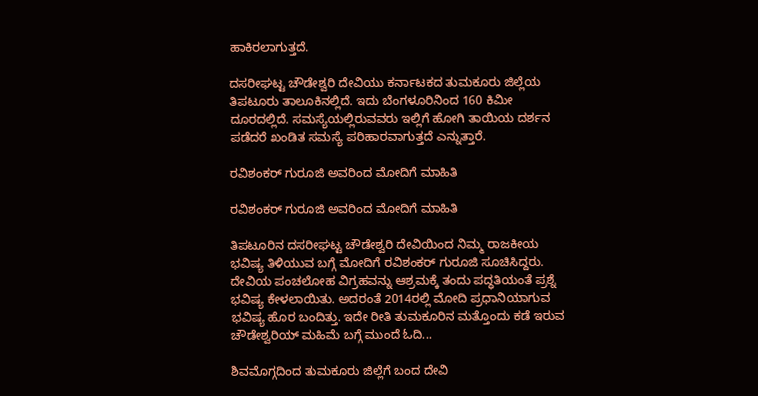ಹಾಕಿರಲಾಗುತ್ತದೆ.

ದಸರೀಘಟ್ಟ ಚೌಡೇಶ್ವರಿ ದೇವಿಯು ಕರ್ನಾಟಕದ ತುಮಕೂರು ಜಿಲ್ಲೆಯ ತಿಪಟೂರು ತಾಲೂಕಿನಲ್ಲಿದೆ. ಇದು ಬೆಂಗಳೂರಿನಿಂದ 160 ಕಿಮೀ ದೂರದಲ್ಲಿದೆ. ಸಮಸ್ಯೆಯಲ್ಲಿರುವವರು ಇಲ್ಲಿಗೆ ಹೋಗಿ ತಾಯಿಯ ದರ್ಶನ ಪಡೆದರೆ ಖಂಡಿತ ಸಮಸ್ಯೆ ಪರಿಹಾರವಾಗುತ್ತದೆ ಎನ್ನುತ್ತಾರೆ.

ರವಿಶಂಕರ್ ಗುರೂಜಿ ಅವರಿಂದ ಮೋದಿಗೆ ಮಾಹಿತಿ

ರವಿಶಂಕರ್ ಗುರೂಜಿ ಅವರಿಂದ ಮೋದಿಗೆ ಮಾಹಿತಿ

ತಿಪಟೂರಿನ ದಸರೀಘಟ್ಟ ಚೌಡೇಶ್ವರಿ ದೇವಿಯಿಂದ ನಿಮ್ಮ ರಾಜಕೀಯ ಭವಿಷ್ಯ ತಿಳಿಯುವ ಬಗ್ಗೆ ಮೋದಿಗೆ ರವಿಶಂಕರ್ ಗುರೂಜಿ ಸೂಚಿಸಿದ್ದರು. ದೇವಿಯ ಪಂಚಲೋಹ ವಿಗ್ರಹವನ್ನು ಆಶ್ರಮಕ್ಕೆ ತಂದು ಪದ್ಧತಿಯಂತೆ ಪ್ರಶ್ನೆ ಭವಿಷ್ಯ ಕೇಳಲಾಯಿತು. ಅದರಂತೆ 2014ರಲ್ಲಿ ಮೋದಿ ಪ್ರಧಾನಿಯಾಗುವ ಭವಿಷ್ಯ ಹೊರ ಬಂದಿತ್ತು. ಇದೇ ರೀತಿ ತುಮಕೂರಿನ ಮತ್ತೊಂದು ಕಡೆ ಇರುವ ಚೌಡೇಶ್ವರಿಯ್ ಮಹಿಮೆ ಬಗ್ಗೆ ಮುಂದೆ ಓದಿ...

ಶಿವಮೊಗ್ಗದಿಂದ ತುಮಕೂರು ಜಿಲ್ಲೆಗೆ ಬಂದ ದೇವಿ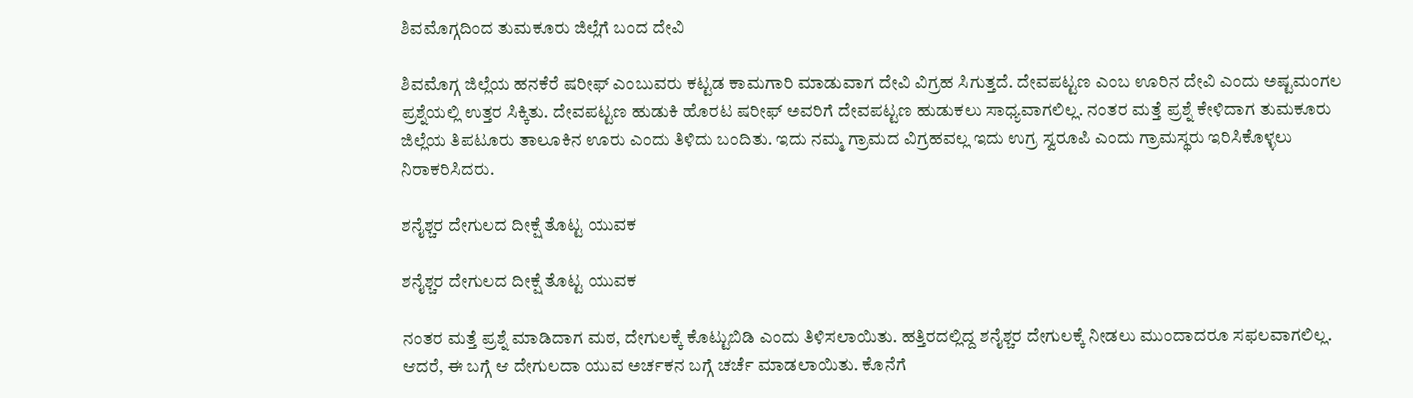ಶಿವಮೊಗ್ಗದಿಂದ ತುಮಕೂರು ಜಿಲ್ಲೆಗೆ ಬಂದ ದೇವಿ

ಶಿವಮೊಗ್ಗ ಜಿಲ್ಲೆಯ ಹನಕೆರೆ ಷರೀಫ್ ಎಂಬುವರು ಕಟ್ಟಡ ಕಾಮಗಾರಿ ಮಾಡುವಾಗ ದೇವಿ ವಿಗ್ರಹ ಸಿಗುತ್ತದೆ. ದೇವಪಟ್ಟಣ ಎಂಬ ಊರಿನ ದೇವಿ ಎಂದು ಅಷ್ಟಮಂಗಲ ಪ್ರಶ್ನೆಯಲ್ಲಿ ಉತ್ತರ ಸಿಕ್ಕಿತು. ದೇವಪಟ್ಟಣ ಹುಡುಕಿ ಹೊರಟ ಷರೀಫ್ ಅವರಿಗೆ ದೇವಪಟ್ಟಣ ಹುಡುಕಲು ಸಾಧ್ಯವಾಗಲಿಲ್ಲ. ನಂತರ ಮತ್ತೆ ಪ್ರಶ್ನೆ ಕೇಳಿದಾಗ ತುಮಕೂರು ಜಿಲ್ಲೆಯ ತಿಪಟೂರು ತಾಲೂಕಿನ ಊರು ಎಂದು ತಿಳಿದು ಬಂದಿತು. ಇದು ನಮ್ಮ ಗ್ರಾಮದ ವಿಗ್ರಹವಲ್ಲ ಇದು ಉಗ್ರ ಸ್ವರೂಪಿ ಎಂದು ಗ್ರಾಮಸ್ಥರು ಇರಿಸಿಕೊಳ್ಳಲು ನಿರಾಕರಿಸಿದರು.

ಶನೈಶ್ಚರ ದೇಗುಲದ ದೀಕ್ಷೆ ತೊಟ್ಟ ಯುವಕ

ಶನೈಶ್ಚರ ದೇಗುಲದ ದೀಕ್ಷೆ ತೊಟ್ಟ ಯುವಕ

ನಂತರ ಮತ್ತೆ ಪ್ರಶ್ನೆ ಮಾಡಿದಾಗ ಮಠ, ದೇಗುಲಕ್ಕೆ ಕೊಟ್ಟುಬಿಡಿ ಎಂದು ತಿಳಿಸಲಾಯಿತು. ಹತ್ತಿರದಲ್ಲಿದ್ದ ಶನೈಶ್ಚರ ದೇಗುಲಕ್ಕೆ ನೀಡಲು ಮುಂದಾದರೂ ಸಫಲವಾಗಲಿಲ್ಲ. ಆದರೆ, ಈ ಬಗ್ಗೆ ಆ ದೇಗುಲದಾ ಯುವ ಅರ್ಚಕನ ಬಗ್ಗೆ ಚರ್ಚೆ ಮಾಡಲಾಯಿತು. ಕೊನೆಗೆ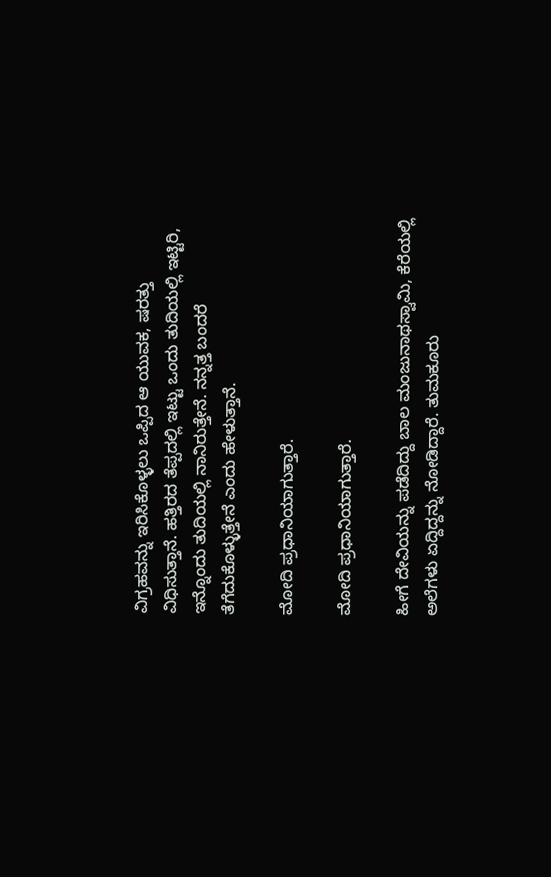ವಿಗ್ರಹವನ್ನು ಇರಿಸಿಕೊಳ್ಳಲು ಒಪ್ಪಿದ ಆ ಯುವಕ, ಷರತ್ತು ವಿಧಿಸುತ್ತಾನೆ. ಹತ್ತಿರದ ತೆಪ್ಪದಲ್ಲಿ ಇಟ್ಟು ಒಂದು ತುದಿಯಲ್ಲಿ ಇಟ್ಟಿರಿ, ಇನ್ನೊಂದು ತುದಿಯಲ್ಲಿ ನಾನಿರುತ್ತೇನೆ. ನನ್ನತ್ತ ಬಂದರೆ ತೆಗೆದುಕೊಳ್ಳುತ್ತೇನೆ ಎಂದು ಹೇಳುತ್ತಾನೆ.

ಮೋದಿ ಪ್ರಧಾನಿಯಾಗುತ್ತಾರೆ.

ಮೋದಿ ಪ್ರಧಾನಿಯಾಗುತ್ತಾರೆ.

ಹೀಗೆ ದೇವಿಯನ್ನು ಪಡೆದಿದ್ದು ಬಾಲ ಮಂಜುನಾಥಸ್ವಾಮಿ, ಕೆರೆಯಲ್ಲಿ ಅಲೆಗಳು ಏದ್ದಿದ್ದನ್ನು ನೋಡಿದ್ದಾರೆ. ತುಮಕೂರು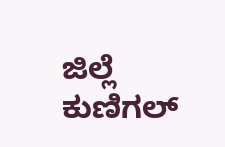ಜಿಲ್ಲೆ ಕುಣಿಗಲ್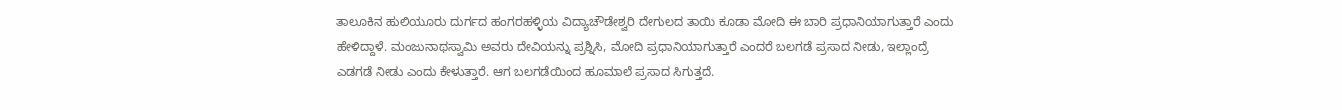ತಾಲೂಕಿನ ಹುಲಿಯೂರು ದುರ್ಗದ ಹಂಗರಹಳ್ಳಿಯ ವಿದ್ಯಾಚೌಡೇಶ್ವರಿ ದೇಗುಲದ ತಾಯಿ ಕೂಡಾ ಮೋದಿ ಈ ಬಾರಿ ಪ್ರಧಾನಿಯಾಗುತ್ತಾರೆ ಎಂದು ಹೇಳಿದ್ದಾಳೆ. ಮಂಜುನಾಥಸ್ವಾಮಿ ಅವರು ದೇವಿಯನ್ನು ಪ್ರಶ್ನಿಸಿ, ಮೋದಿ ಪ್ರಧಾನಿಯಾಗುತ್ತಾರೆ ಎಂದರೆ ಬಲಗಡೆ ಪ್ರಸಾದ ನೀಡು, ಇಲ್ಲಾಂದ್ರೆ ಎಡಗಡೆ ನೀಡು ಎಂದು ಕೇಳುತ್ತಾರೆ. ಆಗ ಬಲಗಡೆಯಿಂದ ಹೂಮಾಲೆ ಪ್ರಸಾದ ಸಿಗುತ್ತದೆ.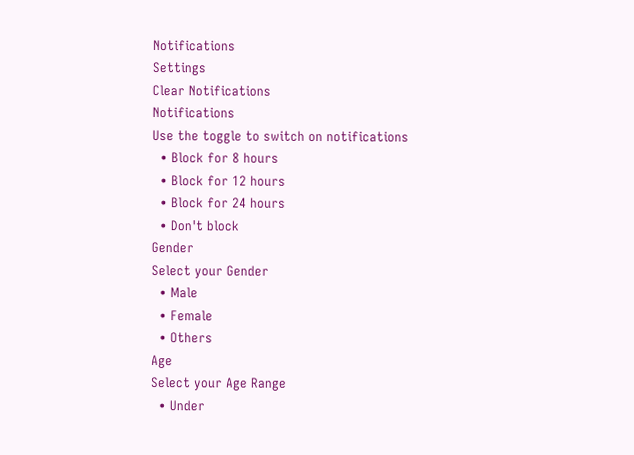Notifications
Settings
Clear Notifications
Notifications
Use the toggle to switch on notifications
  • Block for 8 hours
  • Block for 12 hours
  • Block for 24 hours
  • Don't block
Gender
Select your Gender
  • Male
  • Female
  • Others
Age
Select your Age Range
  • Under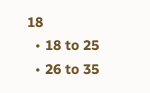18
  • 18 to 25
  • 26 to 35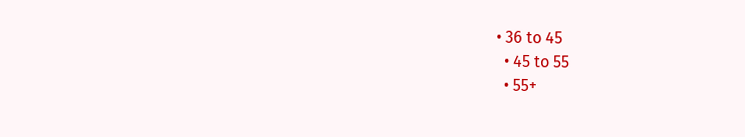• 36 to 45
  • 45 to 55
  • 55+